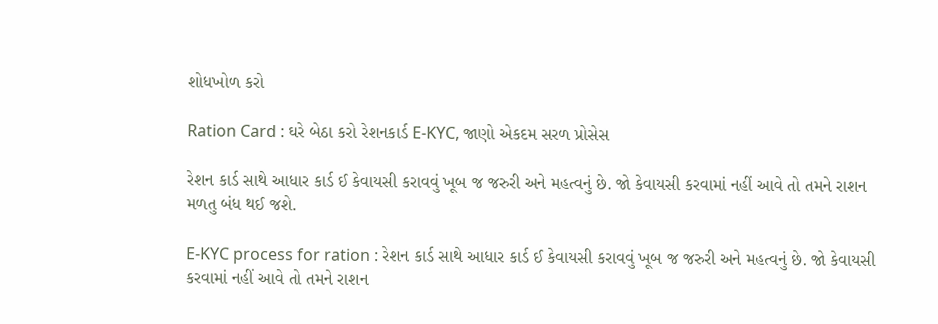શોધખોળ કરો

Ration Card : ઘરે બેઠા કરો રેશનકાર્ડ E-KYC, જાણો એકદમ સરળ પ્રોસેસ

રેશન કાર્ડ સાથે આધાર કાર્ડ ઈ કેવાયસી કરાવવું ખૂબ જ જરુરી અને મહત્વનું છે. જો કેવાયસી કરવામાં નહીં આવે તો તમને રાશન મળતુ બંધ થઈ જશે.

E-KYC process for ration : રેશન કાર્ડ સાથે આધાર કાર્ડ ઈ કેવાયસી કરાવવું ખૂબ જ જરુરી અને મહત્વનું છે. જો કેવાયસી કરવામાં નહીં આવે તો તમને રાશન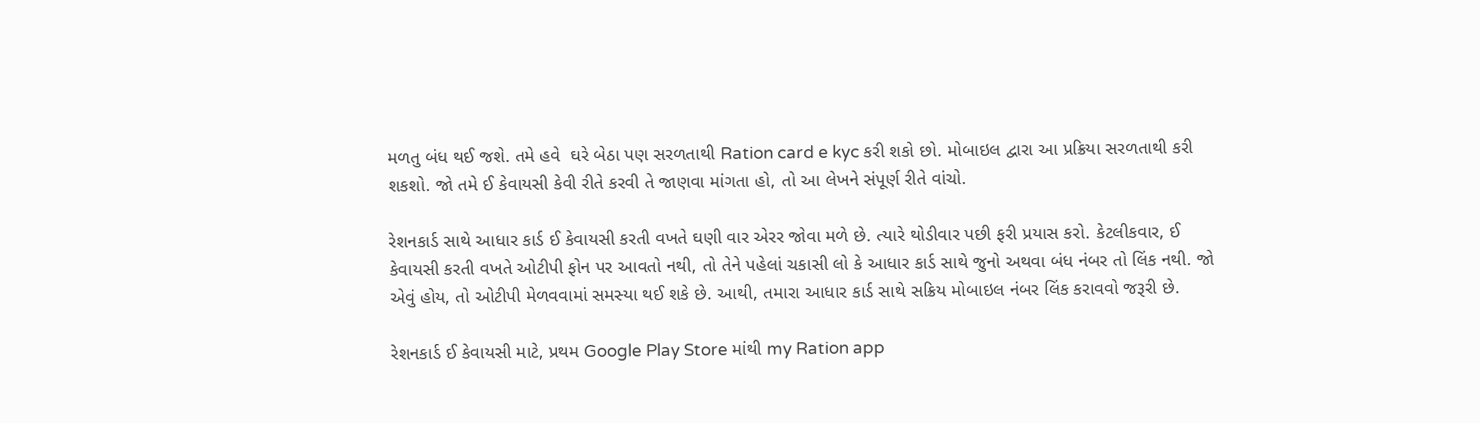મળતુ બંધ થઈ જશે. તમે હવે  ઘરે બેઠા પણ સરળતાથી Ration card e kyc કરી શકો છો. મોબાઇલ દ્વારા આ પ્રક્રિયા સરળતાથી કરી શકશો. જો તમે ઈ કેવાયસી કેવી રીતે કરવી તે જાણવા માંગતા હો, તો આ લેખને સંપૂર્ણ રીતે વાંચો.

રેશનકાર્ડ સાથે આધાર કાર્ડ ઈ કેવાયસી કરતી વખતે ઘણી વાર એરર જોવા મળે છે. ત્યારે થોડીવાર પછી ફરી પ્રયાસ કરો. કેટલીકવાર, ઈ કેવાયસી કરતી વખતે ઓટીપી ફોન પર આવતો નથી, તો તેને પહેલાં ચકાસી લો કે આધાર કાર્ડ સાથે જુનો અથવા બંધ નંબર તો લિંક નથી. જો એવું હોય, તો ઓટીપી મેળવવામાં સમસ્યા થઈ શકે છે. આથી, તમારા આધાર કાર્ડ સાથે સક્રિય મોબાઇલ નંબર લિંક કરાવવો જરૂરી છે.

રેશનકાર્ડ ઈ કેવાયસી માટે, પ્રથમ Google Play Store માંથી my Ration app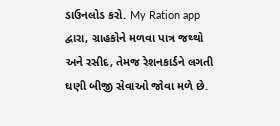ડાઉનલોડ કરો. My Ration app દ્વારા, ગ્રાહકોને મળવા પાત્ર જથ્થો અને રસીદ, તેમજ રેશનકાર્ડને લગતી ઘણી બીજી સેવાઓ જોવા મળે છે.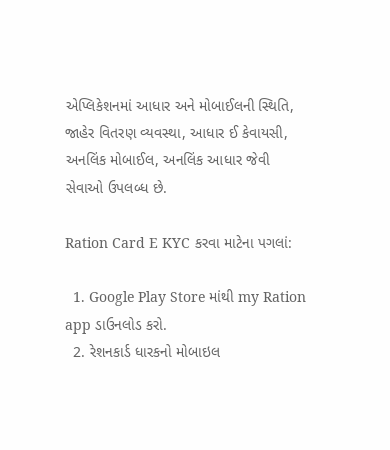એપ્લિકેશનમાં આધાર અને મોબાઈલની સ્થિતિ, જાહેર વિતરણ વ્યવસ્થા, આધાર ઈ કેવાયસી, અનલિંક મોબાઈલ, અનલિંક આધાર જેવી સેવાઓ ઉપલબ્ધ છે.

Ration Card E KYC કરવા માટેના પગલાં:

  1. Google Play Store માંથી my Ration app ડાઉનલોડ કરો.
  2. રેશનકાર્ડ ધારકનો મોબાઇલ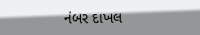નંબર દાખલ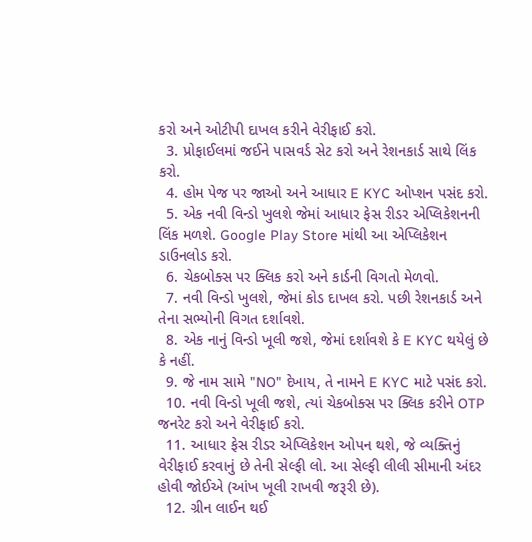કરો અને ઓટીપી દાખલ કરીને વેરીફાઈ કરો.
  3. પ્રોફાઈલમાં જઈને પાસવર્ડ સેટ કરો અને રેશનકાર્ડ સાથે લિંક કરો.
  4. હોમ પેજ પર જાઓ અને આધાર E KYC ઓપ્શન પસંદ કરો.
  5. એક નવી વિન્ડો ખુલશે જેમાં આધાર ફેસ રીડર એપ્લિકેશનની લિંક મળશે. Google Play Store માંથી આ એપ્લિકેશન ડાઉનલોડ કરો.
  6. ચેકબોક્સ પર ક્લિક કરો અને કાર્ડની વિગતો મેળવો.
  7. નવી વિન્ડો ખુલશે, જેમાં કોડ દાખલ કરો. પછી રેશનકાર્ડ અને તેના સભ્યોની વિગત દર્શાવશે.
  8. એક નાનું વિન્ડો ખૂલી જશે, જેમાં દર્શાવશે કે E KYC થયેલું છે કે નહીં.
  9. જે નામ સામે "NO" દેખાય, તે નામને E KYC માટે પસંદ કરો.
  10. નવી વિન્ડો ખૂલી જશે, ત્યાં ચેકબોક્સ પર ક્લિક કરીને OTP જનરેટ કરો અને વેરીફાઈ કરો.
  11. આધાર ફેસ રીડર એપ્લિકેશન ઓપન થશે, જે વ્યક્તિનું વેરીફાઈ કરવાનું છે તેની સેલ્ફી લો. આ સેલ્ફી લીલી સીમાની અંદર હોવી જોઈએ (આંખ ખૂલી રાખવી જરૂરી છે).
  12. ગ્રીન લાઈન થઈ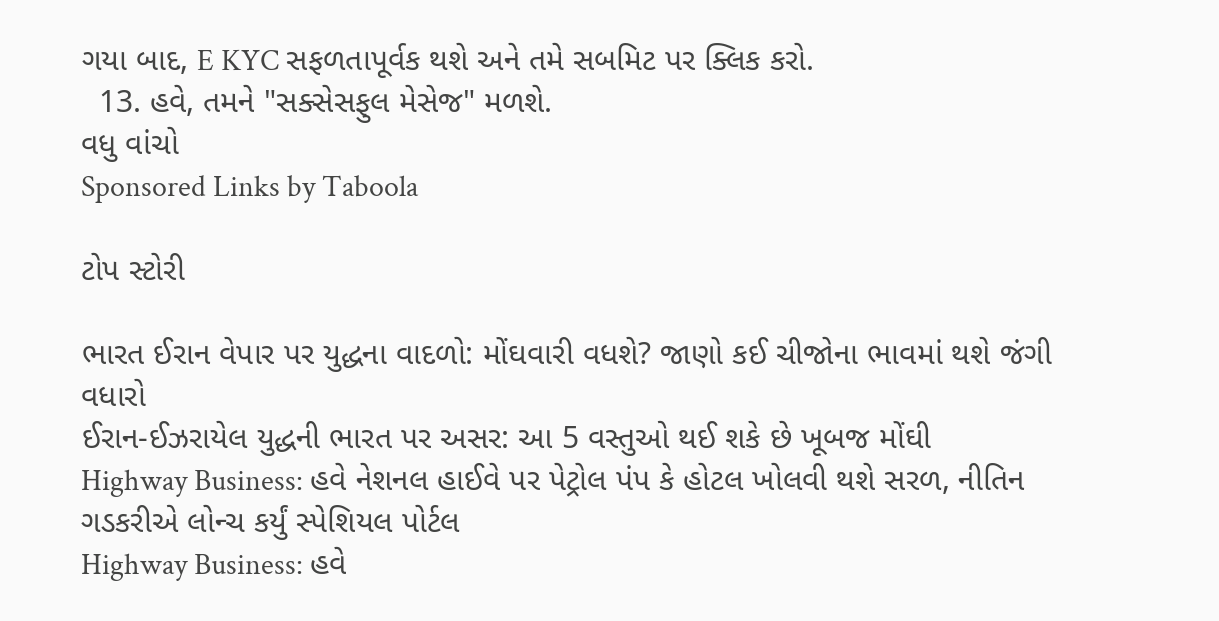ગયા બાદ, E KYC સફળતાપૂર્વક થશે અને તમે સબમિટ પર ક્લિક કરો.
  13. હવે, તમને "સક્સેસફુલ મેસેજ" મળશે.
વધુ વાંચો
Sponsored Links by Taboola

ટોપ સ્ટોરી

ભારત ઈરાન વેપાર પર યુદ્ધના વાદળો: મોંઘવારી વધશે? જાણો કઈ ચીજોના ભાવમાં થશે જંગી વધારો
ઈરાન-ઈઝરાયેલ યુદ્ધની ભારત પર અસર: આ 5 વસ્તુઓ થઈ શકે છે ખૂબજ મોંઘી
Highway Business: હવે નેશનલ હાઈવે પર પેટ્રોલ પંપ કે હોટલ ખોલવી થશે સરળ, નીતિન ગડકરીએ લોન્ચ કર્યું સ્પેશિયલ પોર્ટલ
Highway Business: હવે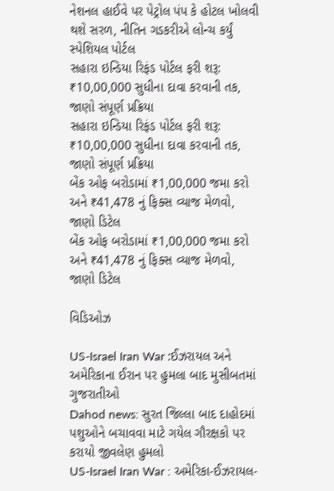નેશનલ હાઈવે પર પેટ્રોલ પંપ કે હોટલ ખોલવી થશે સરળ, નીતિન ગડકરીએ લોન્ચ કર્યું સ્પેશિયલ પોર્ટલ
સહારા ઇન્ડિયા રિફંડ પોર્ટલ ફરી શરૂ: ₹10,00,000 સુધીના દાવા કરવાની તક, જાણો સંપૂર્ણ પ્રક્રિયા
સહારા ઇન્ડિયા રિફંડ પોર્ટલ ફરી શરૂ: ₹10,00,000 સુધીના દાવા કરવાની તક, જાણો સંપૂર્ણ પ્રક્રિયા
બેંક ઓફ બરોડામાં ₹1,00,000 જમા કરો અને ₹41,478 નું ફિક્સ વ્યાજ મેળવો, જાણો ડિટેલ
બેંક ઓફ બરોડામાં ₹1,00,000 જમા કરો અને ₹41,478 નું ફિક્સ વ્યાજ મેળવો, જાણો ડિટેલ

વિડિઓઝ

US-Israel Iran War :ઈઝરાયલ અને અમેરિકાના ઈરાન પર હુમલા બાદ મુસીબતમાં ગુજરાતીઓ
Dahod news: સુરત જિલ્લા બાદ દાહોદમાં પશુઓને બચાવવા માટે ગયેલ ગૌરક્ષકો પર કરાયો જીવલેણ હુમલો
US-Israel Iran War : અમેરિકા-ઈઝરાયલ-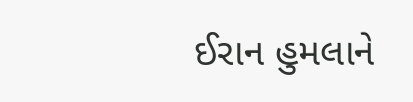ઈરાન હુમલાને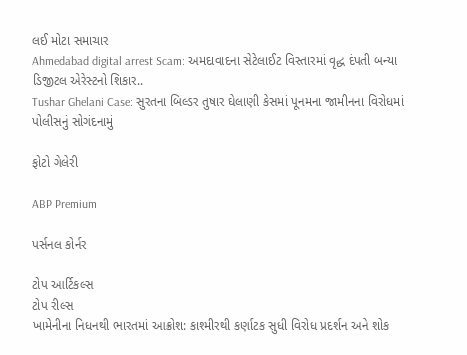લઈ મોટા સમાચાર
Ahmedabad digital arrest Scam: અમદાવાદના સેટેલાઈટ વિસ્તારમાં વૃદ્ધ દંપતી બન્યા ડિજીટલ એરેસ્ટનો શિકાર..
Tushar Ghelani Case: સુરતના બિલ્ડર તુષાર ઘેલાણી કેસમાં પૂનમના જામીનના વિરોધમાં પોલીસનું સોગંદનામું

ફોટો ગેલેરી

ABP Premium

પર્સનલ કોર્નર

ટોપ આર્ટિકલ્સ
ટોપ રીલ્સ
ખામેનીના નિધનથી ભારતમાં આક્રોશ: કાશ્મીરથી કર્ણાટક સુધી વિરોધ પ્રદર્શન અને શોક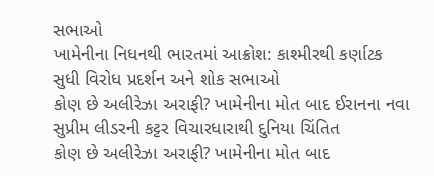સભાઓ
ખામેનીના નિધનથી ભારતમાં આક્રોશ: કાશ્મીરથી કર્ણાટક સુધી વિરોધ પ્રદર્શન અને શોક સભાઓ
કોણ છે અલીરેઝા અરાફી? ખામેનીના મોત બાદ ઈરાનના નવા સુપ્રીમ લીડરની કટ્ટર વિચારધારાથી દુનિયા ચિંતિત
કોણ છે અલીરેઝા અરાફી? ખામેનીના મોત બાદ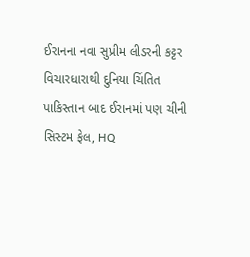ઈરાનના નવા સુપ્રીમ લીડરની કટ્ટર વિચારધારાથી દુનિયા ચિંતિત
પાકિસ્તાન બાદ ઈરાનમાં પણ ચીની સિસ્ટમ ફેલ, HQ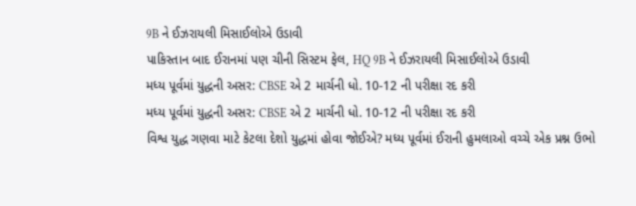9B ને ઈઝરાયલી મિસાઈલોએ ઉડાવી
પાકિસ્તાન બાદ ઈરાનમાં પણ ચીની સિસ્ટમ ફેલ, HQ 9B ને ઈઝરાયલી મિસાઈલોએ ઉડાવી
મધ્ય પૂર્વમાં યુદ્ધની અસર: CBSE એ 2 માર્ચની ધો. 10-12 ની પરીક્ષા રદ કરી
મધ્ય પૂર્વમાં યુદ્ધની અસર: CBSE એ 2 માર્ચની ધો. 10-12 ની પરીક્ષા રદ કરી
વિશ્વ યુદ્ધ ગણવા માટે કેટલા દેશો યુદ્ધમાં હોવા જોઈએ? મધ્ય પૂર્વમાં ઈરાની હુમલાઓ વચ્ચે એક પ્રશ્ન ઉભો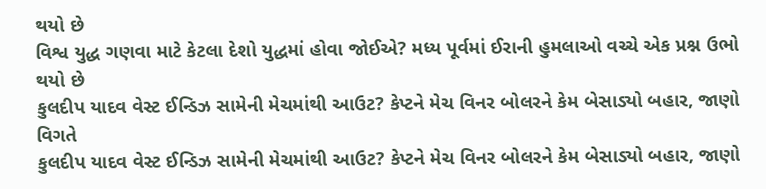થયો છે
વિશ્વ યુદ્ધ ગણવા માટે કેટલા દેશો યુદ્ધમાં હોવા જોઈએ? મધ્ય પૂર્વમાં ઈરાની હુમલાઓ વચ્ચે એક પ્રશ્ન ઉભો થયો છે
કુલદીપ યાદવ વેસ્ટ ઈન્ડિઝ સામેની મેચમાંથી આઉટ? કેપ્ટને મેચ વિનર બોલરને કેમ બેસાડ્યો બહાર, જાણો વિગતે
કુલદીપ યાદવ વેસ્ટ ઈન્ડિઝ સામેની મેચમાંથી આઉટ? કેપ્ટને મેચ વિનર બોલરને કેમ બેસાડ્યો બહાર, જાણો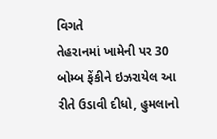વિગતે
તેહરાનમાં ખામેની પર 30 બોમ્બ ફેંકીને ઇઝરાયેલ આ રીતે ઉડાવી દીધો, હુમલાનો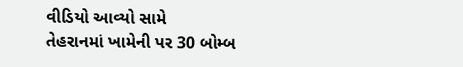વીડિયો આવ્યો સામે
તેહરાનમાં ખામેની પર 30 બોમ્બ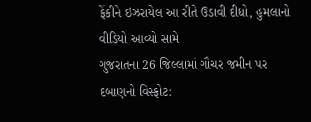ફેંકીને ઇઝરાયેલ આ રીતે ઉડાવી દીધો, હુમલાનો વીડિયો આવ્યો સામે
ગુજરાતના 26 જિલ્લામાં ગૌચર જમીન પર દબાણનો વિસ્ફોટ: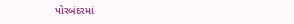પોરબંદરમાં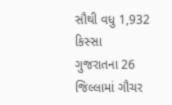સૌથી વધુ 1,932 કિસ્સા
ગુજરાતના 26 જિલ્લામાં ગૌચર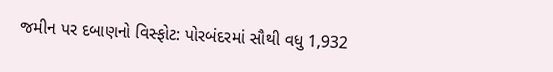જમીન પર દબાણનો વિસ્ફોટ: પોરબંદરમાં સૌથી વધુ 1,932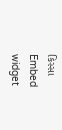કિસ્સા
Embed widget